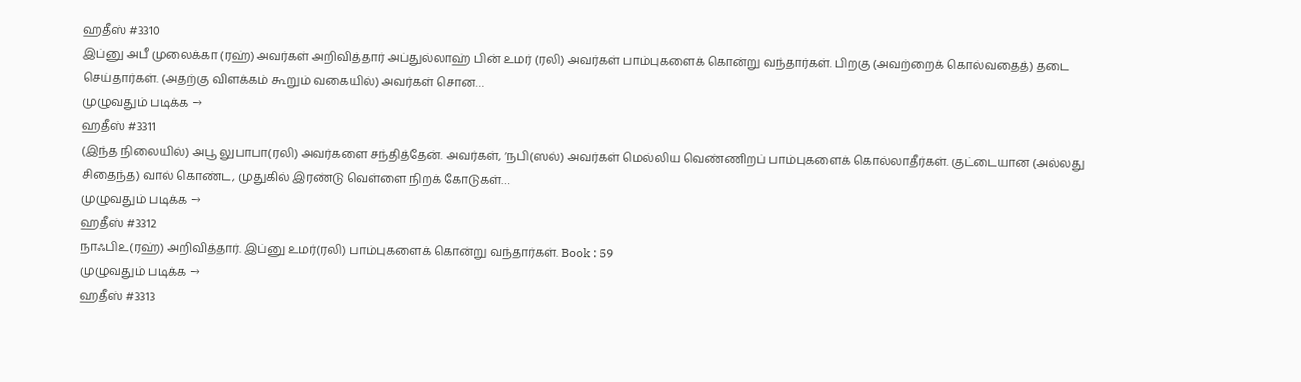ஹதீஸ் #3310
இப்னு அபீ முலைக்கா (ரஹ்) அவர்கள் அறிவித்தார் அப்துல்லாஹ் பின் உமர் (ரலி) அவர்கள் பாம்புகளைக் கொன்று வந்தார்கள். பிறகு (அவற்றைக் கொல்வதைத்) தடை செய்தார்கள். (அதற்கு விளக்கம் கூறும் வகையில்) அவர்கள் சொன…
முழுவதும் படிக்க →
ஹதீஸ் #3311
(இந்த நிலையில்) அபூ லுபாபா(ரலி) அவர்களை சந்தித்தேன். அவர்கள், ‘நபி(ஸல்) அவர்கள் மெல்லிய வெண்ணிறப் பாம்புகளைக் கொல்லாதீர்கள். குட்டையான (அல்லது சிதைந்த) வால் கொண்ட, முதுகில் இரண்டு வெள்ளை நிறக் கோடுகள்…
முழுவதும் படிக்க →
ஹதீஸ் #3312
நாஃபிஉ(ரஹ்) அறிவித்தார். இப்னு உமர்(ரலி) பாம்புகளைக் கொன்று வந்தார்கள். Book : 59
முழுவதும் படிக்க →
ஹதீஸ் #3313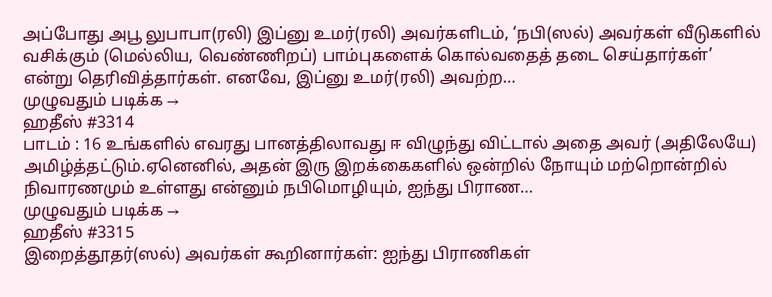அப்போது அபூ லுபாபா(ரலி) இப்னு உமர்(ரலி) அவர்களிடம், ‘நபி(ஸல்) அவர்கள் வீடுகளில் வசிக்கும் (மெல்லிய, வெண்ணிறப்) பாம்புகளைக் கொல்வதைத் தடை செய்தார்கள்’ என்று தெரிவித்தார்கள். எனவே, இப்னு உமர்(ரலி) அவற்ற…
முழுவதும் படிக்க →
ஹதீஸ் #3314
பாடம் : 16 உங்களில் எவரது பானத்திலாவது ஈ விழுந்து விட்டால் அதை அவர் (அதிலேயே) அமிழ்த்தட்டும்.ஏனெனில், அதன் இரு இறக்கைகளில் ஒன்றில் நோயும் மற்றொன்றில் நிவாரணமும் உள்ளது என்னும் நபிமொழியும், ஐந்து பிராண…
முழுவதும் படிக்க →
ஹதீஸ் #3315
இறைத்தூதர்(ஸல்) அவர்கள் கூறினார்கள்: ஐந்து பிராணிகள்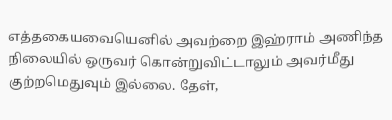எத்தகையவையெனில் அவற்றை இஹ்ராம் அணிந்த நிலையில் ஒருவர் கொன்றுவிட்டாலும் அவர்மீது குற்றமெதுவும் இல்லை. தேள்,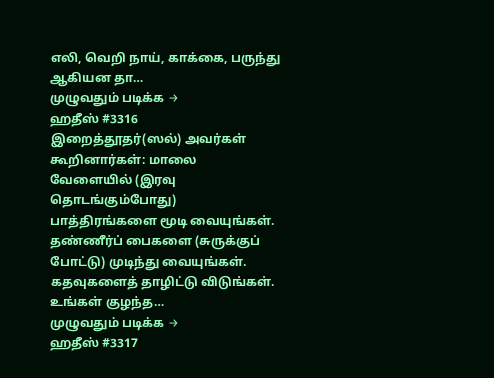எலி, வெறி நாய், காக்கை, பருந்து ஆகியன தா…
முழுவதும் படிக்க →
ஹதீஸ் #3316
இறைத்தூதர்(ஸல்) அவர்கள் கூறினார்கள்: மாலை வேளையில் (இரவு தொடங்கும்போது) பாத்திரங்களை மூடி வையுங்கள். தண்ணீர்ப் பைகளை (சுருக்குப் போட்டு) முடிந்து வையுங்கள். கதவுகளைத் தாழிட்டு விடுங்கள். உங்கள் குழந்த…
முழுவதும் படிக்க →
ஹதீஸ் #3317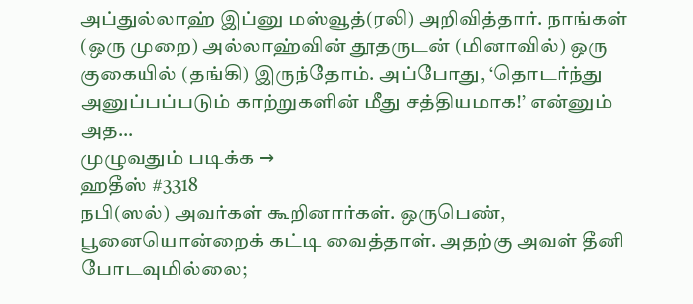அப்துல்லாஹ் இப்னு மஸ்வூத்(ரலி) அறிவித்தார். நாங்கள் (ஒரு முறை) அல்லாஹ்வின் தூதருடன் (மினாவில்) ஒரு குகையில் (தங்கி) இருந்தோம். அப்போது, ‘தொடர்ந்து அனுப்பப்படும் காற்றுகளின் மீது சத்தியமாக!’ என்னும் அத…
முழுவதும் படிக்க →
ஹதீஸ் #3318
நபி(ஸல்) அவர்கள் கூறினார்கள். ஒருபெண், பூனையொன்றைக் கட்டி வைத்தாள். அதற்கு அவள் தீனி போடவுமில்லை;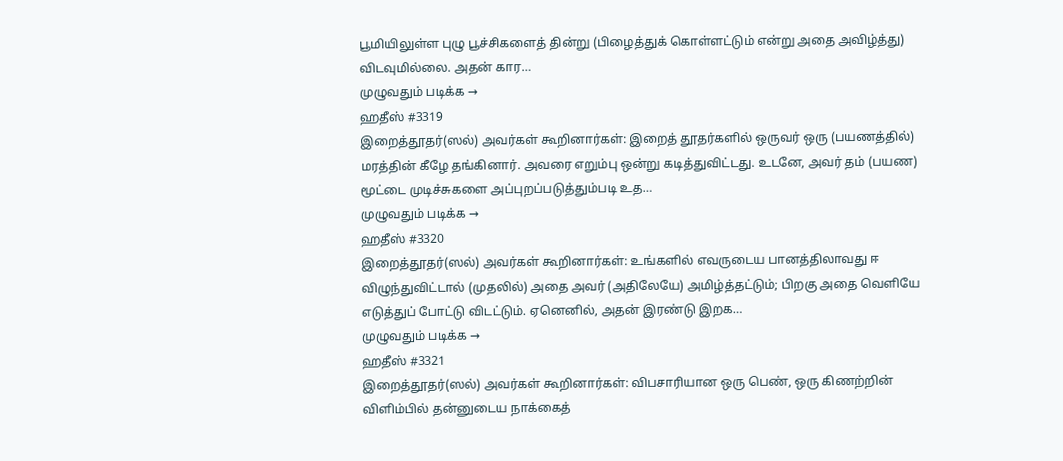பூமியிலுள்ள புழு பூச்சிகளைத் தின்று (பிழைத்துக் கொள்ளட்டும் என்று அதை அவிழ்த்து) விடவுமில்லை. அதன் கார…
முழுவதும் படிக்க →
ஹதீஸ் #3319
இறைத்தூதர்(ஸல்) அவர்கள் கூறினார்கள்: இறைத் தூதர்களில் ஒருவர் ஒரு (பயணத்தில்) மரத்தின் கீழே தங்கினார். அவரை எறும்பு ஒன்று கடித்துவிட்டது. உடனே, அவர் தம் (பயண) மூட்டை முடிச்சுகளை அப்புறப்படுத்தும்படி உத…
முழுவதும் படிக்க →
ஹதீஸ் #3320
இறைத்தூதர்(ஸல்) அவர்கள் கூறினார்கள்: உங்களில் எவருடைய பானத்திலாவது ஈ விழுந்துவிட்டால் (முதலில்) அதை அவர் (அதிலேயே) அமிழ்த்தட்டும்; பிறகு அதை வெளியே எடுத்துப் போட்டு விடட்டும். ஏனெனில், அதன் இரண்டு இறக…
முழுவதும் படிக்க →
ஹதீஸ் #3321
இறைத்தூதர்(ஸல்) அவர்கள் கூறினார்கள்: விபசாரியான ஒரு பெண், ஒரு கிணற்றின் விளிம்பில் தன்னுடைய நாக்கைத்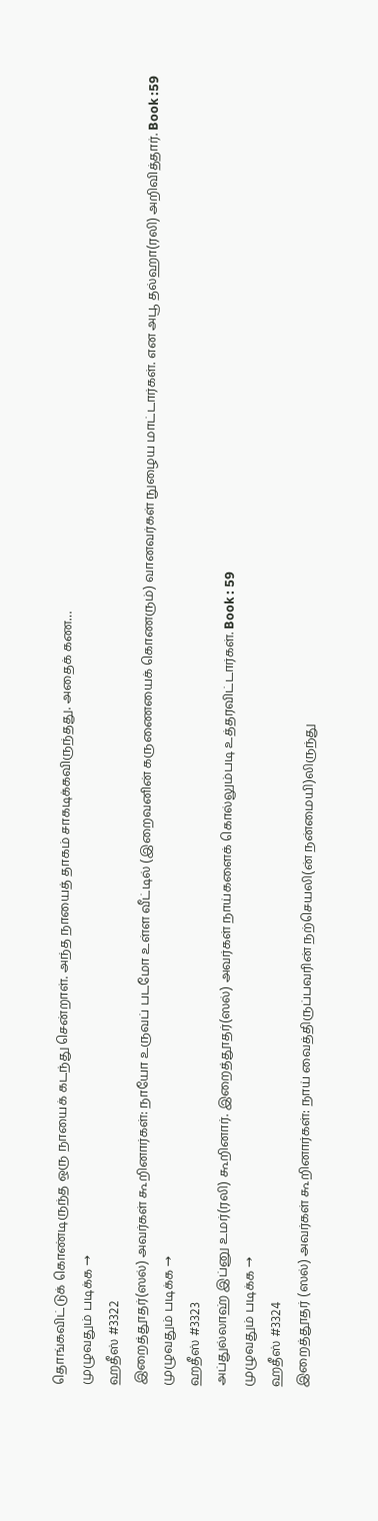தொங்கவிட்டுக் கொண்டிருந்த ஒரு நாயைக் கடந்து சென்றாள். அந்த நாயைத் தாகம் சாகடிக்கவிருந்தது. அதைக் கண…
முழுவதும் படிக்க →
ஹதீஸ் #3322
இறைத்தூதர்(ஸல்) அவர்கள் கூறினார்கள்: நாயோ உருவப் படமோ உள்ள வீட்டில் (இறைவனின் கருணையைக் கொணரும்) வானவர்கள் நுழைய மாட்டார்கள். என அபூ தல்ஹா(ரலி) அறிவித்தார். Book :59
முழுவதும் படிக்க →
ஹதீஸ் #3323
அப்துல்லாஹ் இப்னு உமர்(ரலி) கூறினார். இறைத்தூதர்(ஸல்) அவர்கள் நாய்களைக் கொல்லும்படி உத்தரவிட்டார்கள். Book : 59
முழுவதும் படிக்க →
ஹதீஸ் #3324
இறைத்தூதர் (ஸல்) அவர்கள் கூறினார்கள்: நாய் வைத்திருப்பவரின் நற்செயலி(ன் நன்மையி)லிருந்து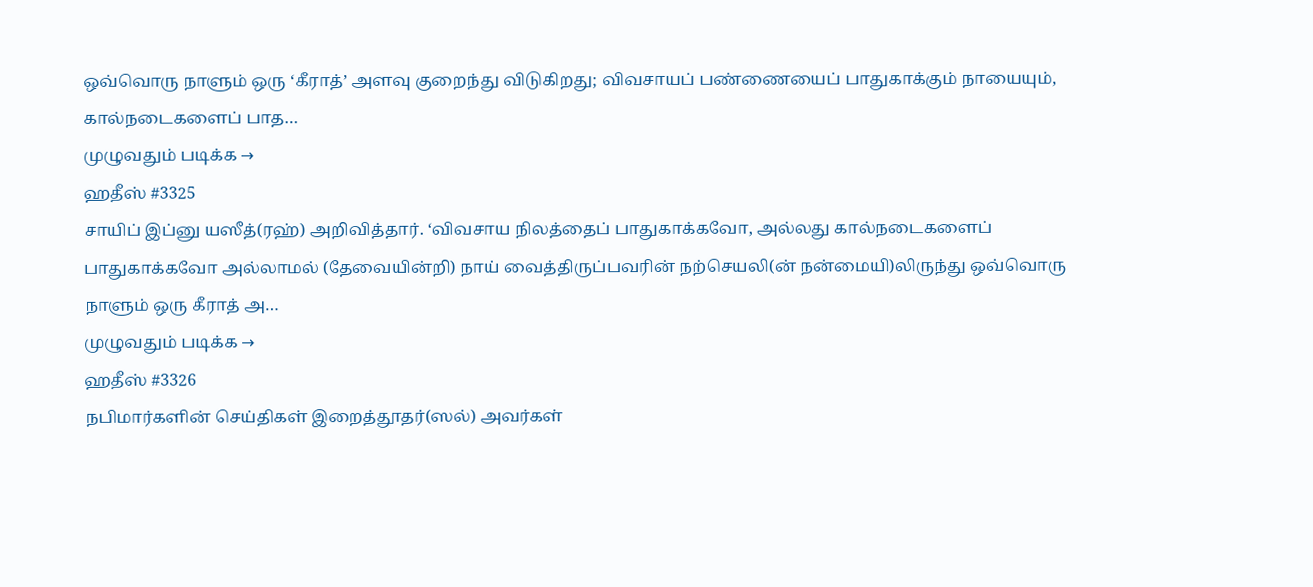ஒவ்வொரு நாளும் ஒரு ‘கீராத்’ அளவு குறைந்து விடுகிறது; விவசாயப் பண்ணையைப் பாதுகாக்கும் நாயையும், கால்நடைகளைப் பாத…
முழுவதும் படிக்க →
ஹதீஸ் #3325
சாயிப் இப்னு யஸீத்(ரஹ்) அறிவித்தார். ‘விவசாய நிலத்தைப் பாதுகாக்கவோ, அல்லது கால்நடைகளைப் பாதுகாக்கவோ அல்லாமல் (தேவையின்றி) நாய் வைத்திருப்பவரின் நற்செயலி(ன் நன்மையி)லிருந்து ஒவ்வொரு நாளும் ஒரு கீராத் அ…
முழுவதும் படிக்க →
ஹதீஸ் #3326
நபிமார்களின் செய்திகள் இறைத்தூதர்(ஸல்) அவர்கள்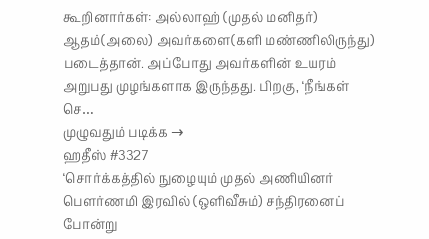கூறினார்கள்: அல்லாஹ் (முதல் மனிதர்) ஆதம்(அலை) அவர்களை(களி மண்ணிலிருந்து) படைத்தான். அப்போது அவர்களின் உயரம் அறுபது முழங்களாக இருந்தது. பிறகு, ‘நீங்கள் செ…
முழுவதும் படிக்க →
ஹதீஸ் #3327
‘சொர்க்கத்தில் நுழையும் முதல் அணியினர் பெளர்ணமி இரவில் (ஒளிவீசும்) சந்திரனைப் போன்று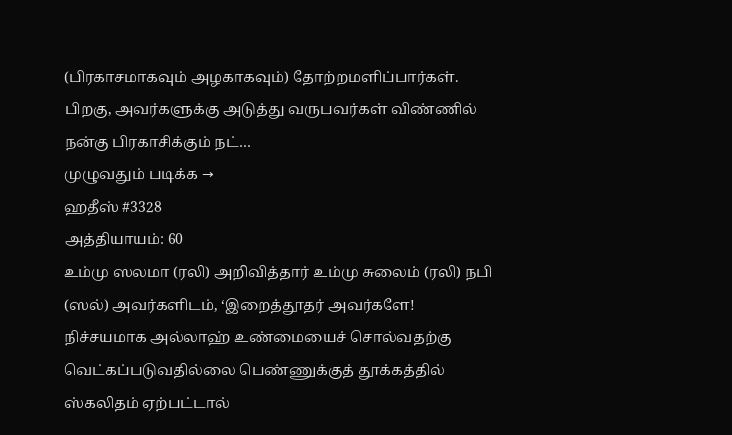(பிரகாசமாகவும் அழகாகவும்) தோற்றமளிப்பார்கள். பிறகு, அவர்களுக்கு அடுத்து வருபவர்கள் விண்ணில் நன்கு பிரகாசிக்கும் நட்…
முழுவதும் படிக்க →
ஹதீஸ் #3328
அத்தியாயம்: 60
உம்மு ஸலமா (ரலி) அறிவித்தார் உம்மு சுலைம் (ரலி) நபி (ஸல்) அவர்களிடம், ‘இறைத்தூதர் அவர்களே! நிச்சயமாக அல்லாஹ் உண்மையைச் சொல்வதற்கு வெட்கப்படுவதில்லை பெண்ணுக்குத் தூக்கத்தில் ஸ்கலிதம் ஏற்பட்டால்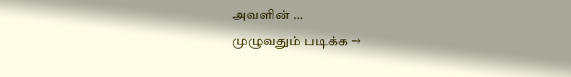அவளின் …
முழுவதும் படிக்க →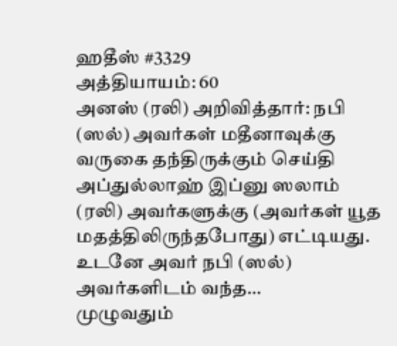ஹதீஸ் #3329
அத்தியாயம்: 60
அனஸ் (ரலி) அறிவித்தார்: நபி (ஸல்) அவர்கள் மதீனாவுக்கு வருகை தந்திருக்கும் செய்தி அப்துல்லாஹ் இப்னு ஸலாம் (ரலி) அவர்களுக்கு (அவர்கள் யூத மதத்திலிருந்தபோது) எட்டியது. உடனே அவர் நபி (ஸல்) அவர்களிடம் வந்த…
முழுவதும்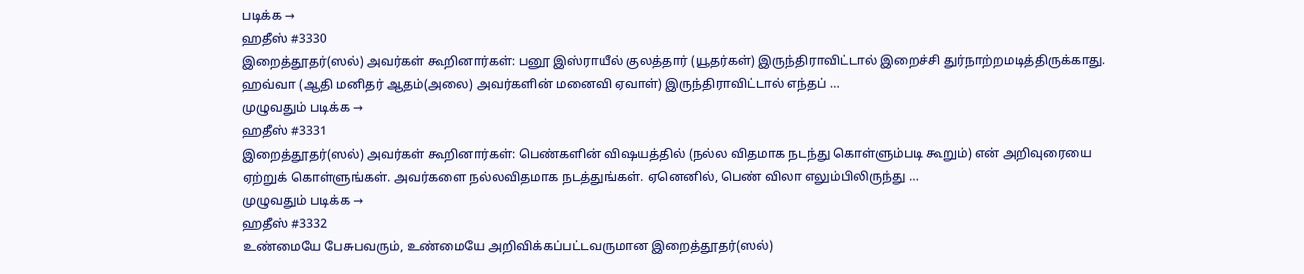படிக்க →
ஹதீஸ் #3330
இறைத்தூதர்(ஸல்) அவர்கள் கூறினார்கள்: பனூ இஸ்ராயீல் குலத்தார் (யூதர்கள்) இருந்திராவிட்டால் இறைச்சி துர்நாற்றமடித்திருக்காது. ஹவ்வா (ஆதி மனிதர் ஆதம்(அலை) அவர்களின் மனைவி ஏவாள்) இருந்திராவிட்டால் எந்தப் …
முழுவதும் படிக்க →
ஹதீஸ் #3331
இறைத்தூதர்(ஸல்) அவர்கள் கூறினார்கள்: பெண்களின் விஷயத்தில் (நல்ல விதமாக நடந்து கொள்ளும்படி கூறும்) என் அறிவுரையை ஏற்றுக் கொள்ளுங்கள். அவர்களை நல்லவிதமாக நடத்துங்கள். ஏனெனில், பெண் விலா எலும்பிலிருந்து …
முழுவதும் படிக்க →
ஹதீஸ் #3332
உண்மையே பேசுபவரும், உண்மையே அறிவிக்கப்பட்டவருமான இறைத்தூதர்(ஸல்)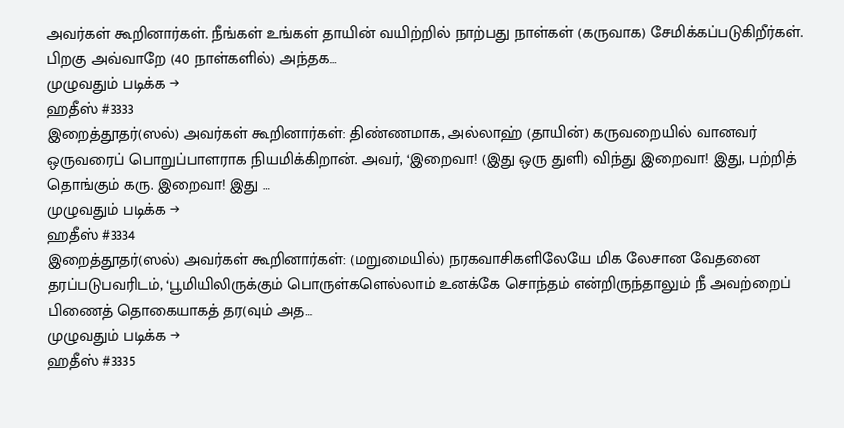அவர்கள் கூறினார்கள். நீங்கள் உங்கள் தாயின் வயிற்றில் நாற்பது நாள்கள் (கருவாக) சேமிக்கப்படுகிறீர்கள். பிறகு அவ்வாறே (40 நாள்களில்) அந்தக…
முழுவதும் படிக்க →
ஹதீஸ் #3333
இறைத்தூதர்(ஸல்) அவர்கள் கூறினார்கள்: திண்ணமாக, அல்லாஹ் (தாயின்) கருவறையில் வானவர் ஒருவரைப் பொறுப்பாளராக நியமிக்கிறான். அவர், ‘இறைவா! (இது ஒரு துளி) விந்து இறைவா! இது, பற்றித் தொங்கும் கரு. இறைவா! இது …
முழுவதும் படிக்க →
ஹதீஸ் #3334
இறைத்தூதர்(ஸல்) அவர்கள் கூறினார்கள்: (மறுமையில்) நரகவாசிகளிலேயே மிக லேசான வேதனை தரப்படுபவரிடம், ‘பூமியிலிருக்கும் பொருள்களெல்லாம் உனக்கே சொந்தம் என்றிருந்தாலும் நீ அவற்றைப் பிணைத் தொகையாகத் தர(வும் அத…
முழுவதும் படிக்க →
ஹதீஸ் #3335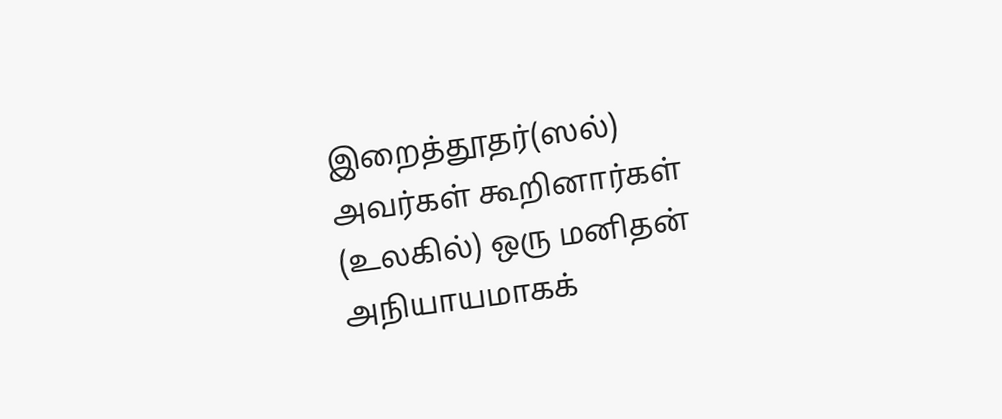இறைத்தூதர்(ஸல்) அவர்கள் கூறினார்கள் (உலகில்) ஒரு மனிதன் அநியாயமாகக்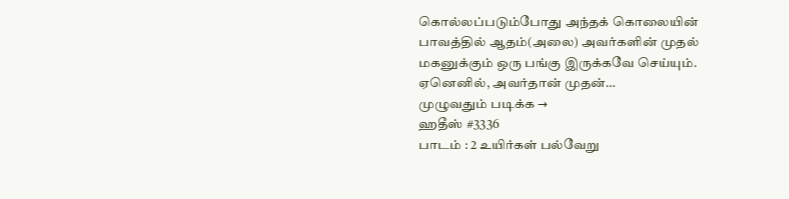கொல்லப்படும்போது அந்தக் கொலையின் பாவத்தில் ஆதம்(அலை) அவர்களின் முதல் மகனுக்கும் ஒரு பங்கு இருக்கவே செய்யும். ஏனெனில், அவர்தான் முதன்…
முழுவதும் படிக்க →
ஹதீஸ் #3336
பாடம் : 2 உயிர்கள் பல்வேறு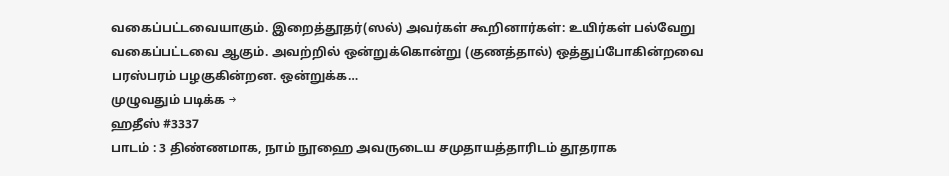வகைப்பட்டவையாகும். இறைத்தூதர்(ஸல்) அவர்கள் கூறினார்கள்: உயிர்கள் பல்வேறு வகைப்பட்டவை ஆகும். அவற்றில் ஒன்றுக்கொன்று (குணத்தால்) ஒத்துப்போகின்றவை பரஸ்பரம் பழகுகின்றன. ஒன்றுக்க…
முழுவதும் படிக்க →
ஹதீஸ் #3337
பாடம் : 3 திண்ணமாக, நாம் நூஹை அவருடைய சமுதாயத்தாரிடம் தூதராக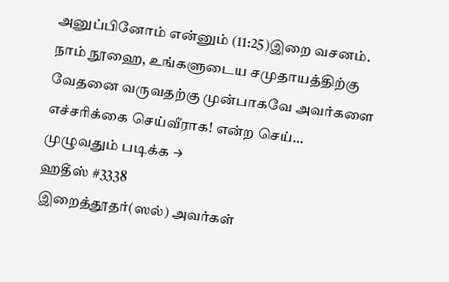அனுப்பினோம் என்னும் (11:25)இறை வசனம். நாம் நூஹை, உங்களுடைய சமுதாயத்திற்கு வேதனை வருவதற்கு முன்பாகவே அவர்களை எச்சரிக்கை செய்வீராக! என்ற செய்…
முழுவதும் படிக்க →
ஹதீஸ் #3338
இறைத்தூதர்(ஸல்) அவர்கள்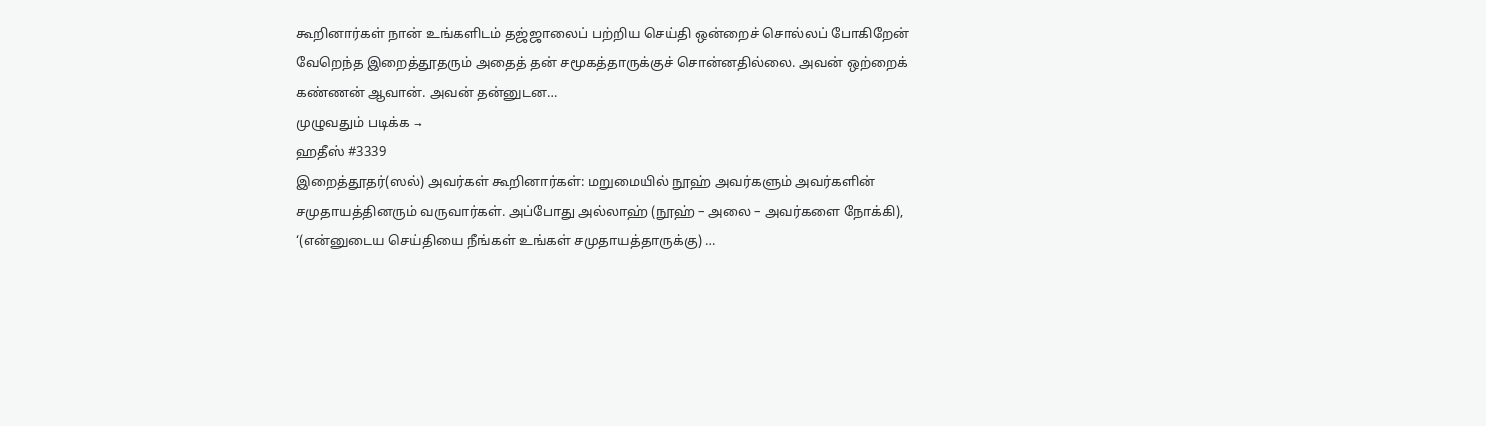கூறினார்கள் நான் உங்களிடம் தஜ்ஜாலைப் பற்றிய செய்தி ஒன்றைச் சொல்லப் போகிறேன் வேறெந்த இறைத்தூதரும் அதைத் தன் சமூகத்தாருக்குச் சொன்னதில்லை. அவன் ஒற்றைக் கண்ணன் ஆவான். அவன் தன்னுடன…
முழுவதும் படிக்க →
ஹதீஸ் #3339
இறைத்தூதர்(ஸல்) அவர்கள் கூறினார்கள்: மறுமையில் நூஹ் அவர்களும் அவர்களின் சமுதாயத்தினரும் வருவார்கள். அப்போது அல்லாஹ் (நூஹ் – அலை – அவர்களை நோக்கி), ‘(என்னுடைய செய்தியை நீங்கள் உங்கள் சமுதாயத்தாருக்கு) …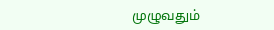முழுவதும்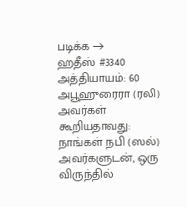படிக்க →
ஹதீஸ் #3340
அத்தியாயம்: 60
அபூஹுரைரா (ரலி) அவர்கள் கூறியதாவது: நாங்கள் நபி (ஸல்) அவர்களுடன், ஒரு விருந்தில்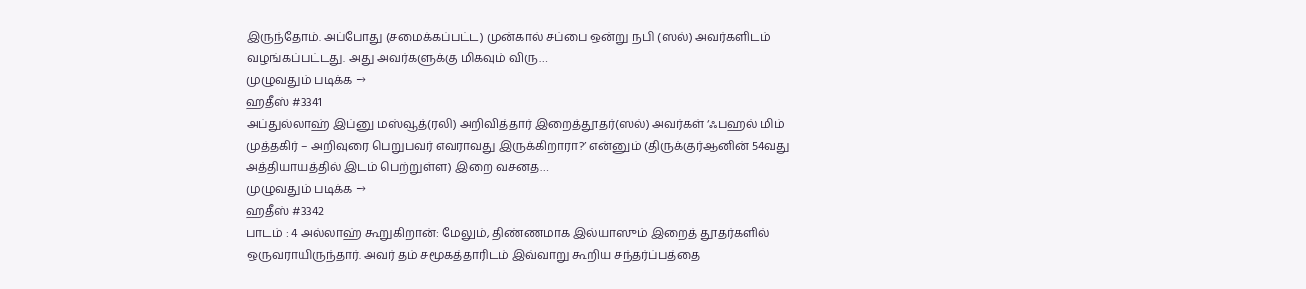இருந்தோம். அப்போது (சமைக்கப்பட்ட) முன்கால் சப்பை ஒன்று நபி (ஸல்) அவர்களிடம் வழங்கப்பட்டது. அது அவர்களுக்கு மிகவும் விரு…
முழுவதும் படிக்க →
ஹதீஸ் #3341
அப்துல்லாஹ் இப்னு மஸ்வூத்(ரலி) அறிவித்தார் இறைத்தூதர்(ஸல்) அவர்கள் ‘ஃபஹல் மிம் முத்தகிர் – அறிவுரை பெறுபவர் எவராவது இருக்கிறாரா?’ என்னும் (திருக்குர்ஆனின் 54வது அத்தியாயத்தில் இடம் பெற்றுள்ள) இறை வசனத…
முழுவதும் படிக்க →
ஹதீஸ் #3342
பாடம் : 4 அல்லாஹ் கூறுகிறான்: மேலும், திண்ணமாக இல்யாஸும் இறைத் தூதர்களில் ஒருவராயிருந்தார். அவர் தம் சமூகத்தாரிடம் இவ்வாறு கூறிய சந்தர்ப்பத்தை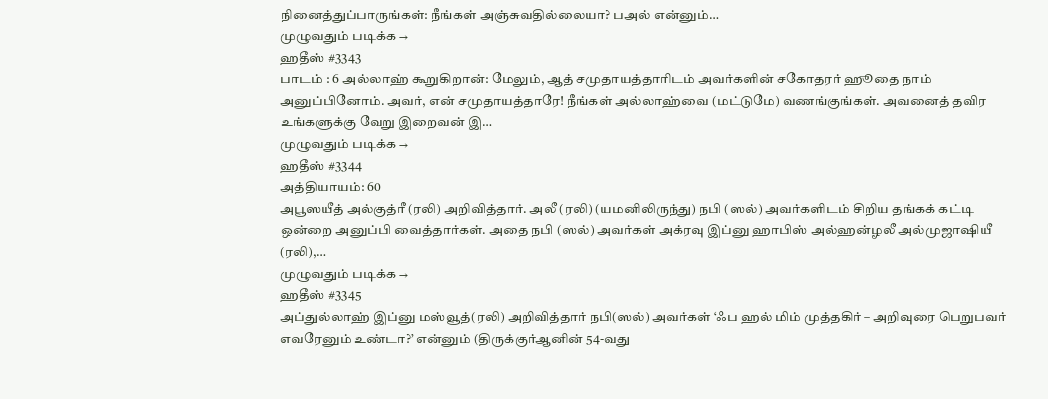நினைத்துப்பாருங்கள்: நீங்கள் அஞ்சுவதில்லையா? பஅல் என்னும்…
முழுவதும் படிக்க →
ஹதீஸ் #3343
பாடம் : 6 அல்லாஹ் கூறுகிறான்: மேலும், ஆத் சமுதாயத்தாரிடம் அவர்களின் சகோதரர் ஹூதை நாம் அனுப்பினோம். அவர், என் சமுதாயத்தாரே! நீங்கள் அல்லாஹ்வை (மட்டுமே) வணங்குங்கள். அவனைத் தவிர உங்களுக்கு வேறு இறைவன் இ…
முழுவதும் படிக்க →
ஹதீஸ் #3344
அத்தியாயம்: 60
அபூஸயீத் அல்குத்ரீ (ரலி) அறிவித்தார். அலீ (ரலி) (யமனிலிருந்து) நபி (ஸல்) அவர்களிடம் சிறிய தங்கக் கட்டி ஒன்றை அனுப்பி வைத்தார்கள். அதை நபி (ஸல்) அவர்கள் அக்ரவு இப்னு ஹாபிஸ் அல்ஹன்ழலீ அல்முஜாஷியீ (ரலி),…
முழுவதும் படிக்க →
ஹதீஸ் #3345
அப்துல்லாஹ் இப்னு மஸ்வூத்(ரலி) அறிவித்தார் நபி(ஸல்) அவர்கள் ‘ஃப ஹல் மிம் முத்தகிர் – அறிவுரை பெறுபவர் எவரேனும் உண்டா?’ என்னும் (திருக்குர்ஆனின் 54-வது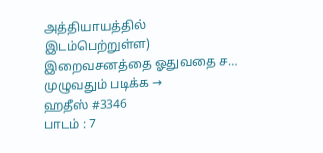அத்தியாயத்தில் இடம்பெற்றுள்ள) இறைவசனத்தை ஓதுவதை ச…
முழுவதும் படிக்க →
ஹதீஸ் #3346
பாடம் : 7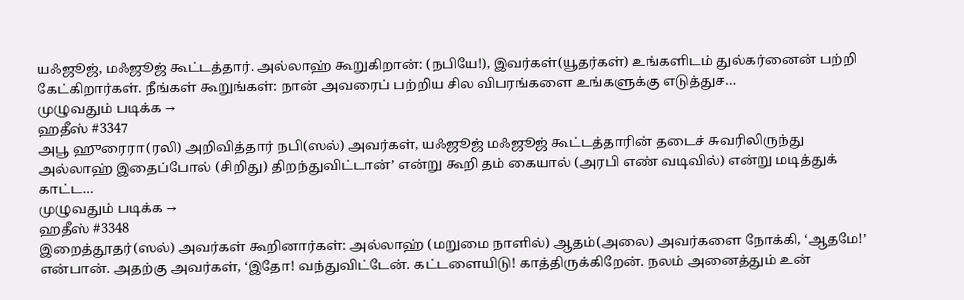யஃஜூஜ், மஃஜூஜ் கூட்டத்தார். அல்லாஹ் கூறுகிறான்: (நபியே!), இவர்கள்(யூதர்கள்) உங்களிடம் துல்கர்னைன் பற்றி கேட்கிறார்கள். நீங்கள் கூறுங்கள்: நான் அவரைப் பற்றிய சில விபரங்களை உங்களுக்கு எடுத்துச…
முழுவதும் படிக்க →
ஹதீஸ் #3347
அபூ ஹுரைரா(ரலி) அறிவித்தார் நபி(ஸல்) அவர்கள், யஃஜூஜ் மஃஜூஜ் கூட்டத்தாரின் தடைச் சுவரிலிருந்து அல்லாஹ் இதைப்போல் (சிறிது) திறந்துவிட்டான்’ என்று கூறி தம் கையால் (அரபி எண் வடிவில்) என்று மடித்துக் காட்ட…
முழுவதும் படிக்க →
ஹதீஸ் #3348
இறைத்தூதர்(ஸல்) அவர்கள் கூறினார்கள்: அல்லாஹ் (மறுமை நாளில்) ஆதம்(அலை) அவர்களை நோக்கி, ‘ஆதமே!’ என்பான். அதற்கு அவர்கள், ‘இதோ! வந்துவிட்டேன். கட்டளையிடு! காத்திருக்கிறேன். நலம் அனைத்தும் உன்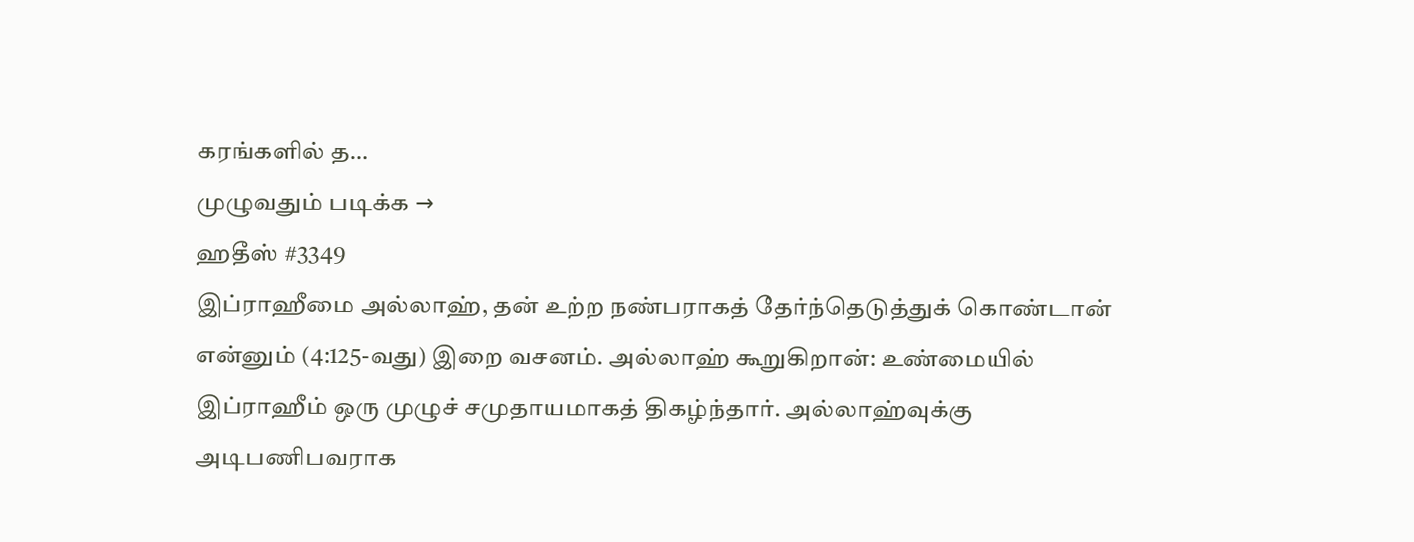கரங்களில் த…
முழுவதும் படிக்க →
ஹதீஸ் #3349
இப்ராஹீமை அல்லாஹ், தன் உற்ற நண்பராகத் தேர்ந்தெடுத்துக் கொண்டான் என்னும் (4:125-வது) இறை வசனம். அல்லாஹ் கூறுகிறான்: உண்மையில் இப்ராஹீம் ஒரு முழுச் சமுதாயமாகத் திகழ்ந்தார். அல்லாஹ்வுக்கு அடிபணிபவராக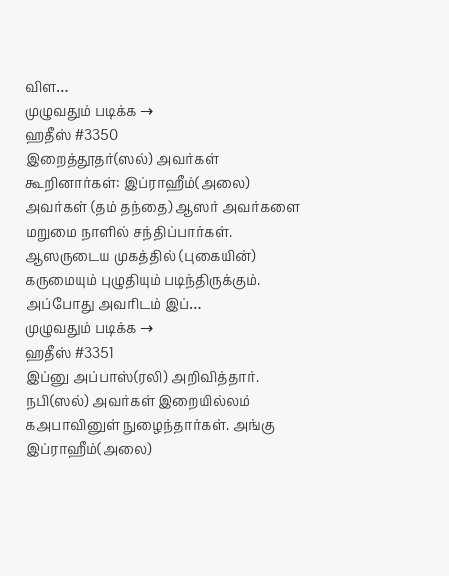விள…
முழுவதும் படிக்க →
ஹதீஸ் #3350
இறைத்தூதர்(ஸல்) அவர்கள் கூறினார்கள்: இப்ராஹீம்(அலை) அவர்கள் (தம் தந்தை) ஆஸர் அவர்களை மறுமை நாளில் சந்திப்பார்கள். ஆஸருடைய முகத்தில் (புகையின்) கருமையும் புழுதியும் படிந்திருக்கும். அப்போது அவரிடம் இப்…
முழுவதும் படிக்க →
ஹதீஸ் #3351
இப்னு அப்பாஸ்(ரலி) அறிவித்தார். நபி(ஸல்) அவர்கள் இறையில்லம் கஅபாவினுள் நுழைந்தார்கள். அங்கு இப்ராஹீம்(அலை)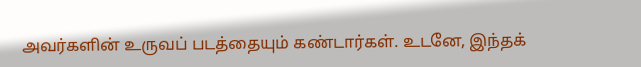அவர்களின் உருவப் படத்தையும் கண்டார்கள். உடனே, இந்தக்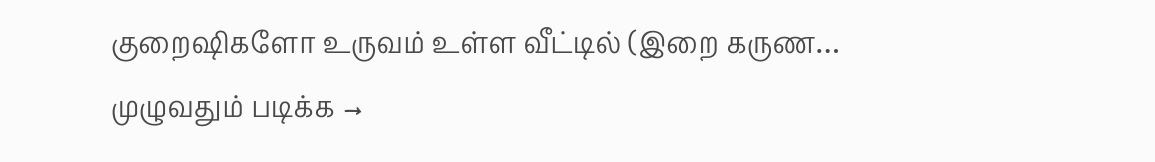குறைஷிகளோ உருவம் உள்ள வீட்டில் (இறை கருண…
முழுவதும் படிக்க →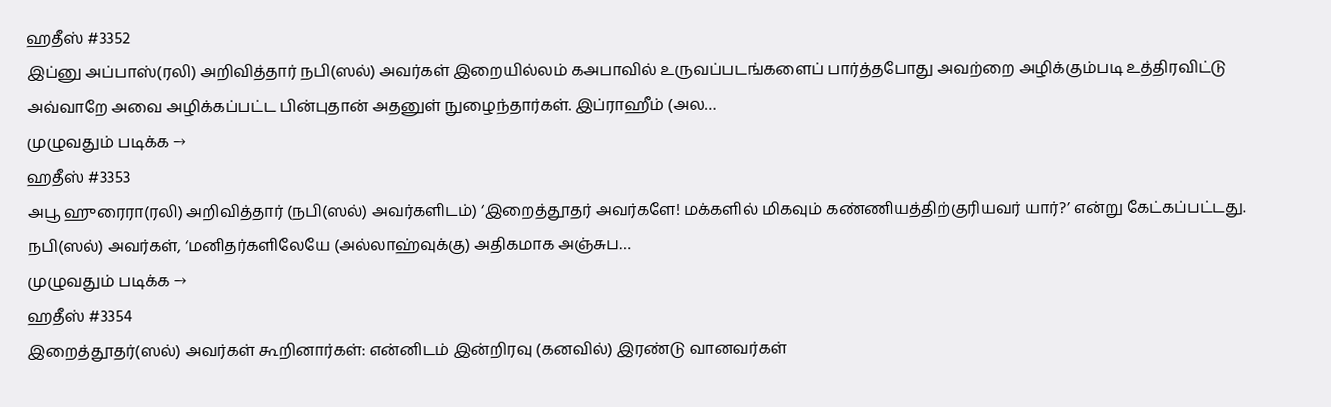ஹதீஸ் #3352
இப்னு அப்பாஸ்(ரலி) அறிவித்தார் நபி(ஸல்) அவர்கள் இறையில்லம் கஅபாவில் உருவப்படங்களைப் பார்த்தபோது அவற்றை அழிக்கும்படி உத்திரவிட்டு அவ்வாறே அவை அழிக்கப்பட்ட பின்புதான் அதனுள் நுழைந்தார்கள். இப்ராஹீம் (அல…
முழுவதும் படிக்க →
ஹதீஸ் #3353
அபூ ஹுரைரா(ரலி) அறிவித்தார் (நபி(ஸல்) அவர்களிடம்) ‘இறைத்தூதர் அவர்களே! மக்களில் மிகவும் கண்ணியத்திற்குரியவர் யார்?’ என்று கேட்கப்பட்டது. நபி(ஸல்) அவர்கள், ‘மனிதர்களிலேயே (அல்லாஹ்வுக்கு) அதிகமாக அஞ்சுப…
முழுவதும் படிக்க →
ஹதீஸ் #3354
இறைத்தூதர்(ஸல்) அவர்கள் கூறினார்கள்: என்னிடம் இன்றிரவு (கனவில்) இரண்டு வானவர்கள்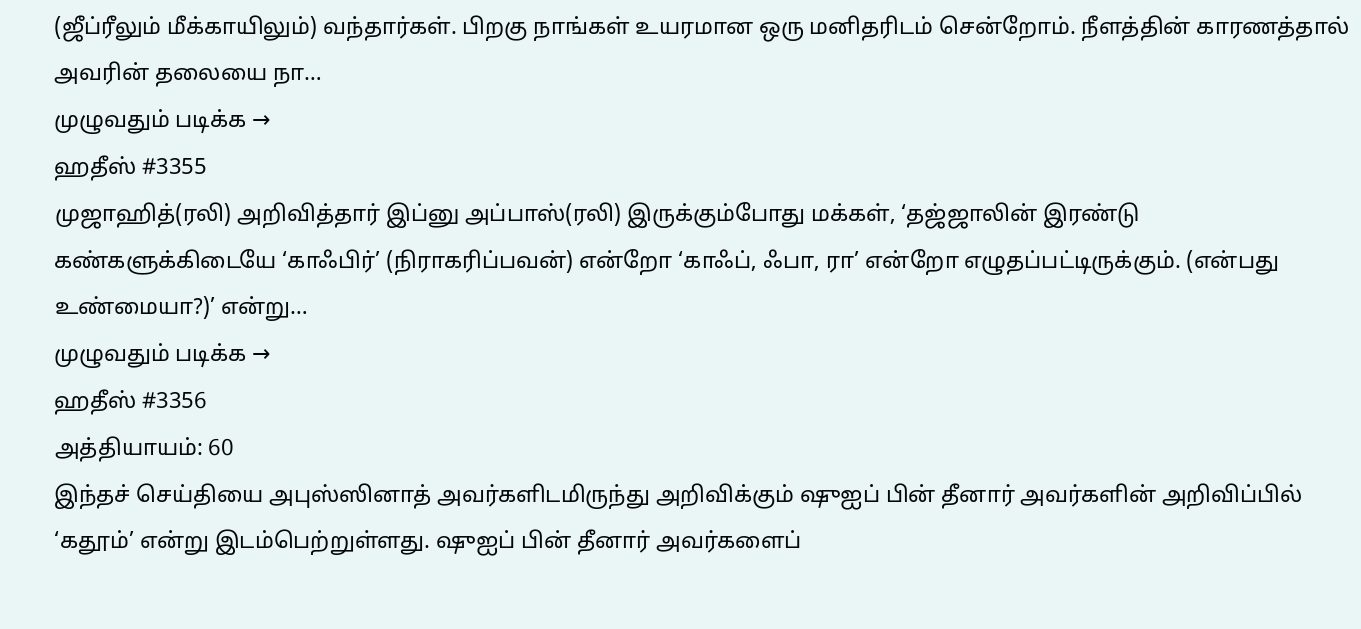(ஜீப்ரீலும் மீக்காயிலும்) வந்தார்கள். பிறகு நாங்கள் உயரமான ஒரு மனிதரிடம் சென்றோம். நீளத்தின் காரணத்தால் அவரின் தலையை நா…
முழுவதும் படிக்க →
ஹதீஸ் #3355
முஜாஹித்(ரலி) அறிவித்தார் இப்னு அப்பாஸ்(ரலி) இருக்கும்போது மக்கள், ‘தஜ்ஜாலின் இரண்டு கண்களுக்கிடையே ‘காஃபிர்’ (நிராகரிப்பவன்) என்றோ ‘காஃப், ஃபா, ரா’ என்றோ எழுதப்பட்டிருக்கும். (என்பது உண்மையா?)’ என்று…
முழுவதும் படிக்க →
ஹதீஸ் #3356
அத்தியாயம்: 60
இந்தச் செய்தியை அபுஸ்ஸினாத் அவர்களிடமிருந்து அறிவிக்கும் ஷுஐப் பின் தீனார் அவர்களின் அறிவிப்பில் ‘கதூம்’ என்று இடம்பெற்றுள்ளது. ஷுஐப் பின் தீனார் அவர்களைப்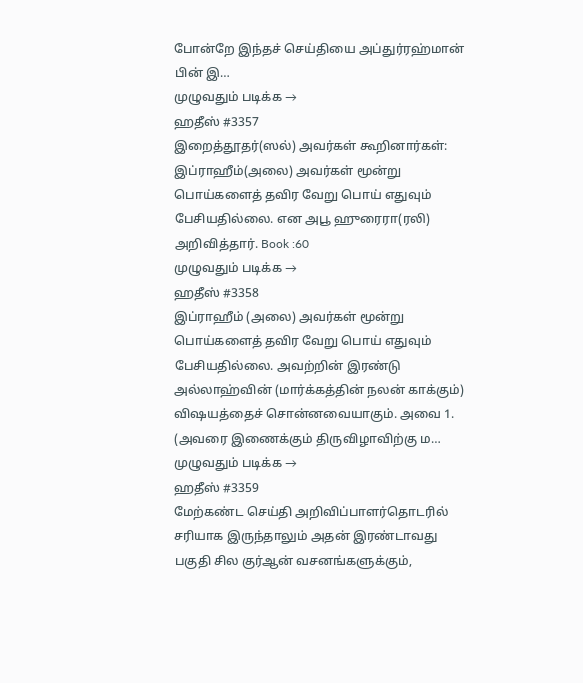போன்றே இந்தச் செய்தியை அப்துர்ரஹ்மான் பின் இ…
முழுவதும் படிக்க →
ஹதீஸ் #3357
இறைத்தூதர்(ஸல்) அவர்கள் கூறினார்கள்: இப்ராஹீம்(அலை) அவர்கள் மூன்று பொய்களைத் தவிர வேறு பொய் எதுவும் பேசியதில்லை. என அபூ ஹுரைரா(ரலி) அறிவித்தார். Book :60
முழுவதும் படிக்க →
ஹதீஸ் #3358
இப்ராஹீம் (அலை) அவர்கள் மூன்று பொய்களைத் தவிர வேறு பொய் எதுவும் பேசியதில்லை. அவற்றின் இரண்டு அல்லாஹ்வின் (மார்க்கத்தின் நலன் காக்கும்) விஷயத்தைச் சொன்னவையாகும். அவை 1. (அவரை இணைக்கும் திருவிழாவிற்கு ம…
முழுவதும் படிக்க →
ஹதீஸ் #3359
மேற்கண்ட செய்தி அறிவிப்பாளர்தொடரில் சரியாக இருந்தாலும் அதன் இரண்டாவது பகுதி சில குர்ஆன் வசனங்களுக்கும்,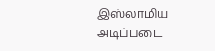இஸ்லாமிய அடிப்படை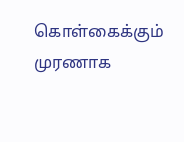கொள்கைக்கும் முரணாக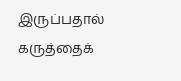இருப்பதால் கருத்தைக்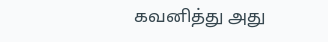கவனித்து அது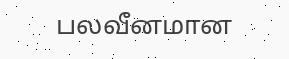பலவீனமான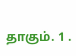தாகும். 1 .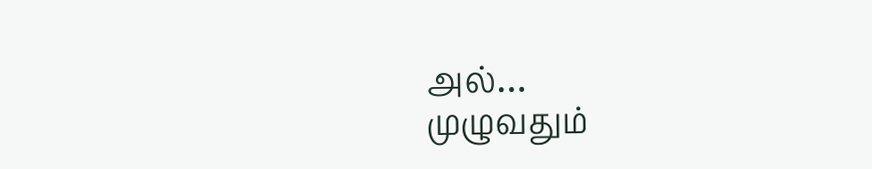அல்…
முழுவதும்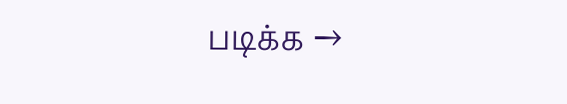படிக்க →